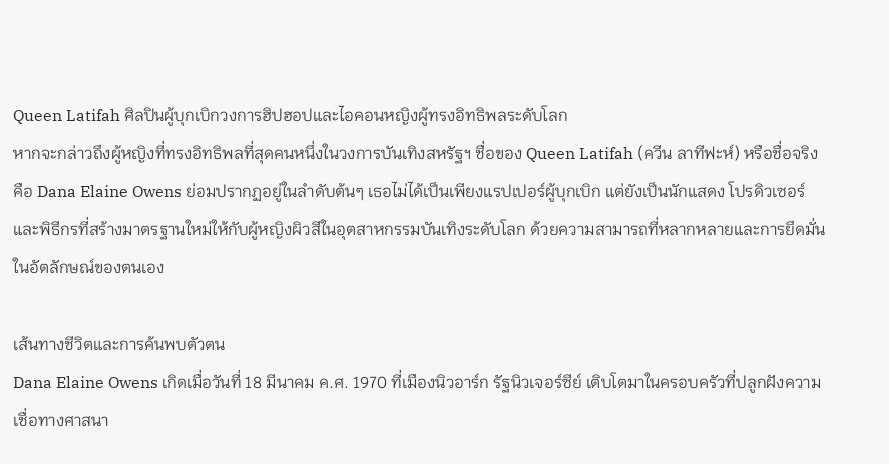Queen Latifah ศิลปินผู้บุกเบิกวงการฮิปฮอปและไอคอนหญิงผู้ทรงอิทธิพลระดับโลก
หากจะกล่าวถึงผู้หญิงที่ทรงอิทธิพลที่สุดคนหนึ่งในวงการบันเทิงสหรัฐฯ ชื่อของ Queen Latifah (ควีน ลาทีฟะห์) หรือชื่อจริงคือ Dana Elaine Owens ย่อมปรากฏอยู่ในลำดับต้นๆ เธอไม่ได้เป็นเพียงแรปเปอร์ผู้บุกเบิก แต่ยังเป็นนักแสดง โปรดิวเซอร์ และพิธีกรที่สร้างมาตรฐานใหม่ให้กับผู้หญิงผิวสีในอุตสาหกรรมบันเทิงระดับโลก ด้วยความสามารถที่หลากหลายและการยึดมั่นในอัตลักษณ์ของตนเอง

เส้นทางชีวิตและการค้นพบตัวตน
Dana Elaine Owens เกิดเมื่อวันที่ 18 มีนาคม ค.ศ. 1970 ที่เมืองนิวอาร์ก รัฐนิวเจอร์ซีย์ เติบโตมาในครอบครัวที่ปลูกฝังความเชื่อทางศาสนา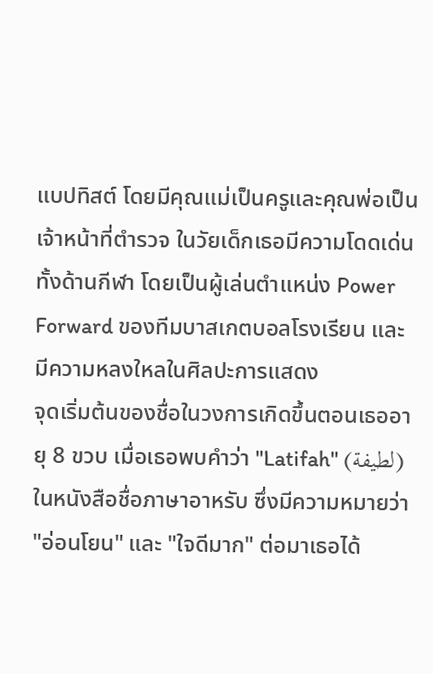แบปทิสต์ โดยมีคุณแม่เป็นครูและคุณพ่อเป็นเจ้าหน้าที่ตำรวจ ในวัยเด็กเธอมีความโดดเด่นทั้งด้านกีฬา โดยเป็นผู้เล่นตำแหน่ง Power Forward ของทีมบาสเกตบอลโรงเรียน และมีความหลงใหลในศิลปะการแสดง
จุดเริ่มต้นของชื่อในวงการเกิดขึ้นตอนเธออายุ 8 ขวบ เมื่อเธอพบคำว่า "Latifah" (لطيفة) ในหนังสือชื่อภาษาอาหรับ ซึ่งมีความหมายว่า "อ่อนโยน" และ "ใจดีมาก" ต่อมาเธอได้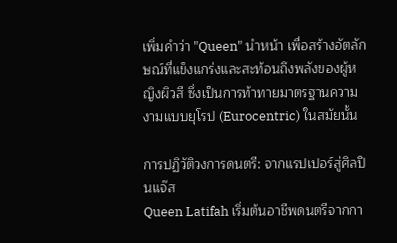เพิ่มคำว่า "Queen" นำหน้า เพื่อสร้างอัตลักษณ์ที่แข็งแกร่งและสะท้อนถึงพลังของผู้หญิงผิวสี ซึ่งเป็นการท้าทายมาตรฐานความงามแบบยุโรป (Eurocentric) ในสมัยนั้น

การปฏิวัติวงการดนตรี: จากแรปเปอร์สู่ศิลปินแจ๊ส
Queen Latifah เริ่มต้นอาชีพดนตรีจากกา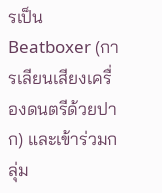รเป็น Beatboxer (การเลียนเสียงเครื่องดนตรีด้วยปาก) และเข้าร่วมกลุ่ม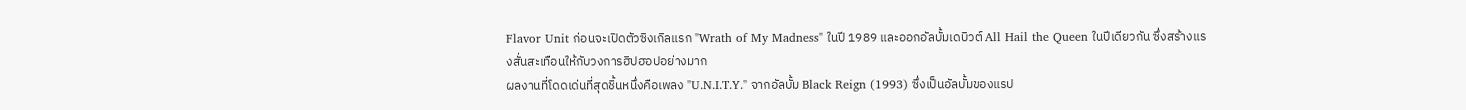Flavor Unit ก่อนจะเปิดตัวซิงเกิลแรก "Wrath of My Madness" ในปี 1989 และออกอัลบั้มเดบิวต์ All Hail the Queen ในปีเดียวกัน ซึ่งสร้างแรงสั่นสะเทือนให้กับวงการฮิปฮอปอย่างมาก
ผลงานที่โดดเด่นที่สุดชิ้นหนึ่งคือเพลง "U.N.I.T.Y." จากอัลบั้ม Black Reign (1993) ซึ่งเป็นอัลบั้มของแรป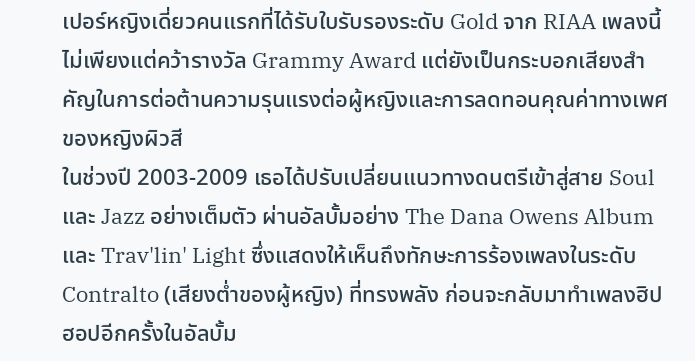เปอร์หญิงเดี่ยวคนแรกที่ได้รับใบรับรองระดับ Gold จาก RIAA เพลงนี้ไม่เพียงแต่คว้ารางวัล Grammy Award แต่ยังเป็นกระบอกเสียงสำคัญในการต่อต้านความรุนแรงต่อผู้หญิงและการลดทอนคุณค่าทางเพศของหญิงผิวสี
ในช่วงปี 2003-2009 เธอได้ปรับเปลี่ยนแนวทางดนตรีเข้าสู่สาย Soul และ Jazz อย่างเต็มตัว ผ่านอัลบั้มอย่าง The Dana Owens Album และ Trav'lin' Light ซึ่งแสดงให้เห็นถึงทักษะการร้องเพลงในระดับ Contralto (เสียงต่ำของผู้หญิง) ที่ทรงพลัง ก่อนจะกลับมาทำเพลงฮิปฮอปอีกครั้งในอัลบั้ม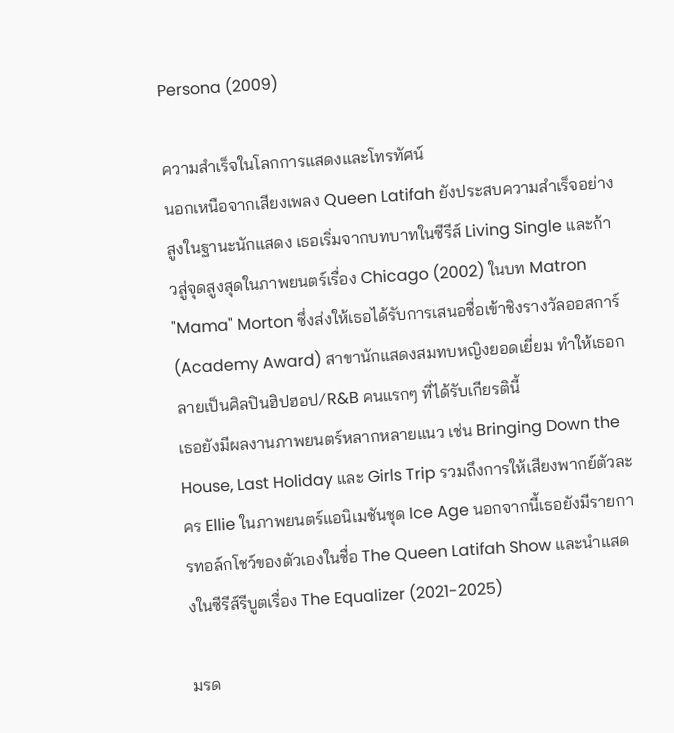Persona (2009)

ความสำเร็จในโลกการแสดงและโทรทัศน์
นอกเหนือจากเสียงเพลง Queen Latifah ยังประสบความสำเร็จอย่างสูงในฐานะนักแสดง เธอเริ่มจากบทบาทในซีรีส์ Living Single และก้าวสู่จุดสูงสุดในภาพยนตร์เรื่อง Chicago (2002) ในบท Matron "Mama" Morton ซึ่งส่งให้เธอได้รับการเสนอชื่อเข้าชิงรางวัลออสการ์ (Academy Award) สาขานักแสดงสมทบหญิงยอดเยี่ยม ทำให้เธอกลายเป็นศิลปินฮิปฮอป/R&B คนแรกๆ ที่ได้รับเกียรตินี้
เธอยังมีผลงานภาพยนตร์หลากหลายแนว เช่น Bringing Down the House, Last Holiday และ Girls Trip รวมถึงการให้เสียงพากย์ตัวละคร Ellie ในภาพยนตร์แอนิเมชันชุด Ice Age นอกจากนี้เธอยังมีรายการทอล์กโชว์ของตัวเองในชื่อ The Queen Latifah Show และนำแสดงในซีรีส์รีบูตเรื่อง The Equalizer (2021-2025)

มรด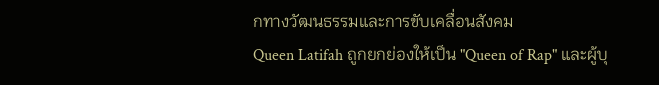กทางวัฒนธรรมและการขับเคลื่อนสังคม
Queen Latifah ถูกยกย่องให้เป็น "Queen of Rap" และผู้บุ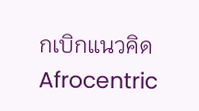กเบิกแนวคิด Afrocentric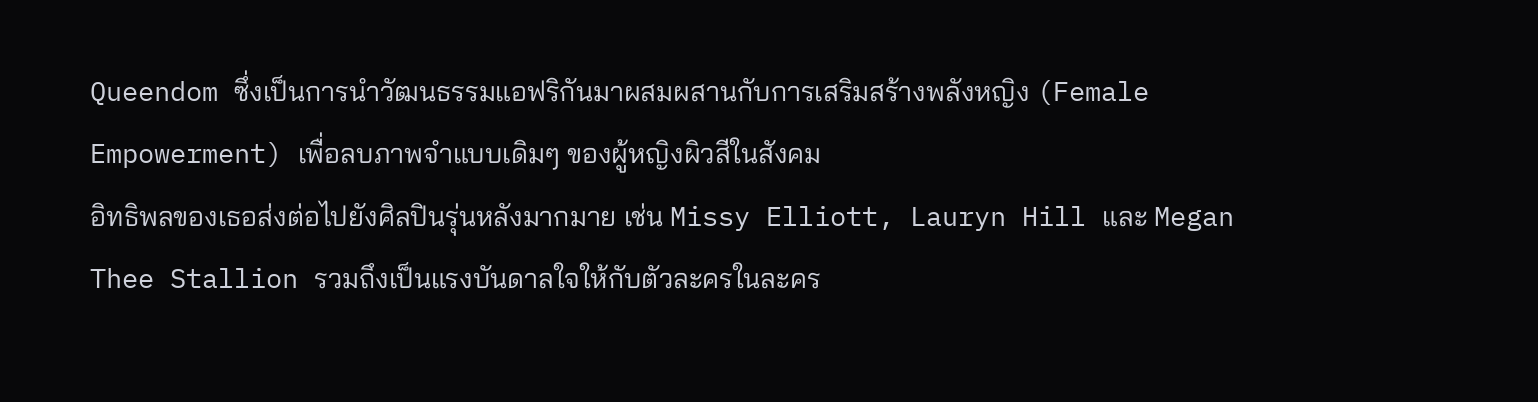Queendom ซึ่งเป็นการนำวัฒนธรรมแอฟริกันมาผสมผสานกับการเสริมสร้างพลังหญิง (Female Empowerment) เพื่อลบภาพจำแบบเดิมๆ ของผู้หญิงผิวสีในสังคม
อิทธิพลของเธอส่งต่อไปยังศิลปินรุ่นหลังมากมาย เช่น Missy Elliott, Lauryn Hill และ Megan Thee Stallion รวมถึงเป็นแรงบันดาลใจให้กับตัวละครในละคร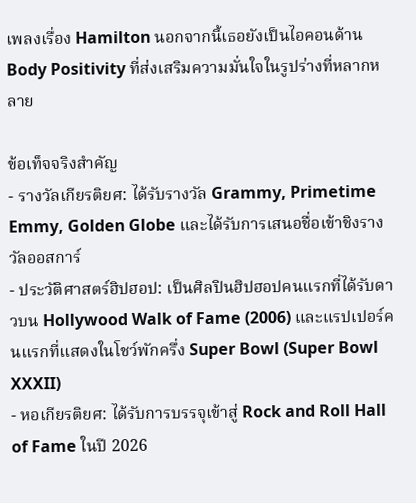เพลงเรื่อง Hamilton นอกจากนี้เธอยังเป็นไอคอนด้าน Body Positivity ที่ส่งเสริมความมั่นใจในรูปร่างที่หลากหลาย

ข้อเท็จจริงสำคัญ
- รางวัลเกียรติยศ: ได้รับรางวัล Grammy, Primetime Emmy, Golden Globe และได้รับการเสนอชื่อเข้าชิงรางวัลออสการ์
- ประวัติศาสตร์ฮิปฮอป: เป็นศิลปินฮิปฮอปคนแรกที่ได้รับดาวบน Hollywood Walk of Fame (2006) และแรปเปอร์คนแรกที่แสดงในโชว์พักครึ่ง Super Bowl (Super Bowl XXXII)
- หอเกียรติยศ: ได้รับการบรรจุเข้าสู่ Rock and Roll Hall of Fame ในปี 2026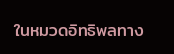ในหมวดอิทธิพลทาง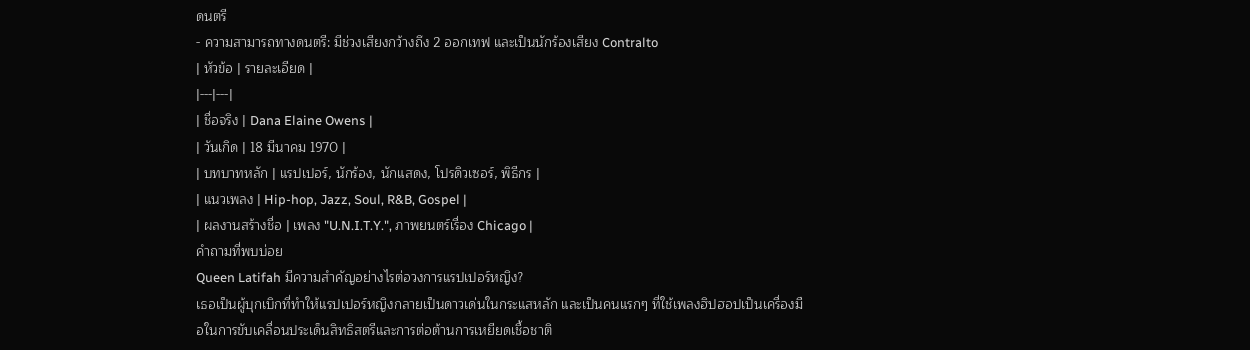ดนตรี
- ความสามารถทางดนตรี: มีช่วงเสียงกว้างถึง 2 ออกเทฟ และเป็นนักร้องเสียง Contralto
| หัวข้อ | รายละเอียด |
|---|---|
| ชื่อจริง | Dana Elaine Owens |
| วันเกิด | 18 มีนาคม 1970 |
| บทบาทหลัก | แรปเปอร์, นักร้อง, นักแสดง, โปรดิวเซอร์, พิธีกร |
| แนวเพลง | Hip-hop, Jazz, Soul, R&B, Gospel |
| ผลงานสร้างชื่อ | เพลง "U.N.I.T.Y.", ภาพยนตร์เรื่อง Chicago |
คำถามที่พบบ่อย
Queen Latifah มีความสำคัญอย่างไรต่อวงการแรปเปอร์หญิง?
เธอเป็นผู้บุกเบิกที่ทำให้แรปเปอร์หญิงกลายเป็นดาวเด่นในกระแสหลัก และเป็นคนแรกๆ ที่ใช้เพลงฮิปฮอปเป็นเครื่องมือในการขับเคลื่อนประเด็นสิทธิสตรีและการต่อต้านการเหยียดเชื้อชาติ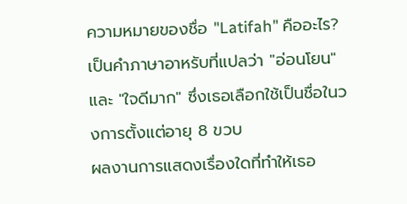ความหมายของชื่อ "Latifah" คืออะไร?
เป็นคำภาษาอาหรับที่แปลว่า "อ่อนโยน" และ "ใจดีมาก" ซึ่งเธอเลือกใช้เป็นชื่อในวงการตั้งแต่อายุ 8 ขวบ
ผลงานการแสดงเรื่องใดที่ทำให้เธอ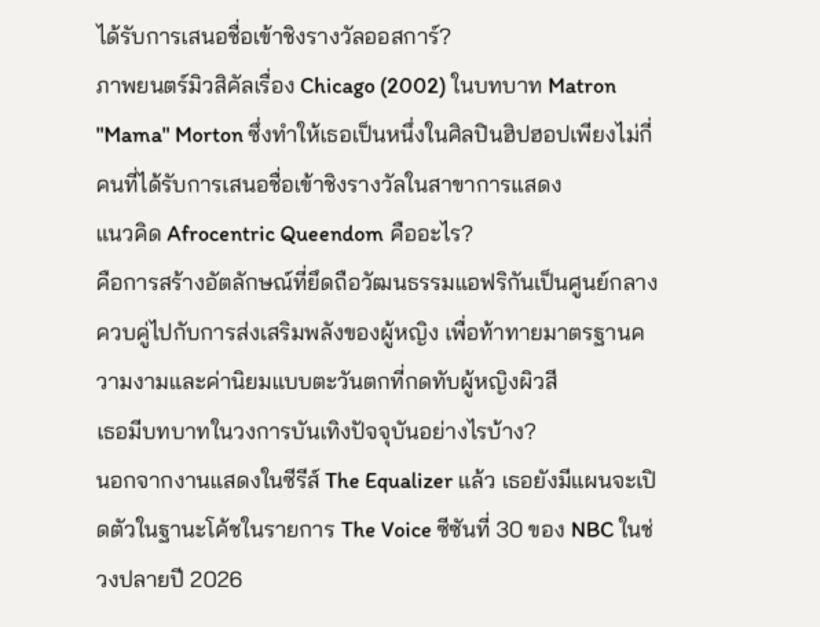ได้รับการเสนอชื่อเข้าชิงรางวัลออสการ์?
ภาพยนตร์มิวสิคัลเรื่อง Chicago (2002) ในบทบาท Matron "Mama" Morton ซึ่งทำให้เธอเป็นหนึ่งในศิลปินฮิปฮอปเพียงไม่กี่คนที่ได้รับการเสนอชื่อเข้าชิงรางวัลในสาขาการแสดง
แนวคิด Afrocentric Queendom คืออะไร?
คือการสร้างอัตลักษณ์ที่ยึดถือวัฒนธรรมแอฟริกันเป็นศูนย์กลาง ควบคู่ไปกับการส่งเสริมพลังของผู้หญิง เพื่อท้าทายมาตรฐานความงามและค่านิยมแบบตะวันตกที่กดทับผู้หญิงผิวสี
เธอมีบทบาทในวงการบันเทิงปัจจุบันอย่างไรบ้าง?
นอกจากงานแสดงในซีรีส์ The Equalizer แล้ว เธอยังมีแผนจะเปิดตัวในฐานะโค้ชในรายการ The Voice ซีซันที่ 30 ของ NBC ในช่วงปลายปี 2026